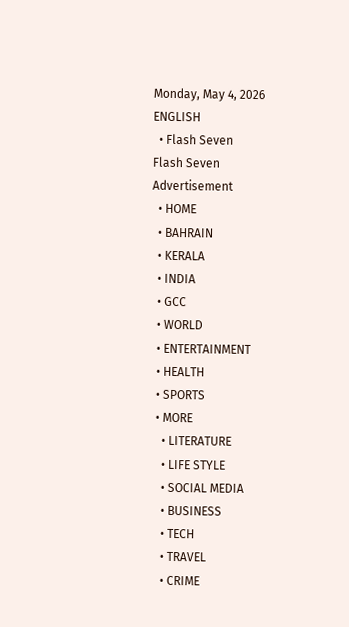Monday, May 4, 2026
ENGLISH
  • Flash Seven
Flash Seven
Advertisement
  • HOME
  • BAHRAIN
  • KERALA
  • INDIA
  • GCC
  • WORLD
  • ENTERTAINMENT
  • HEALTH
  • SPORTS
  • MORE
    • LITERATURE
    • LIFE STYLE
    • SOCIAL MEDIA
    • BUSINESS
    • TECH
    • TRAVEL
    • CRIME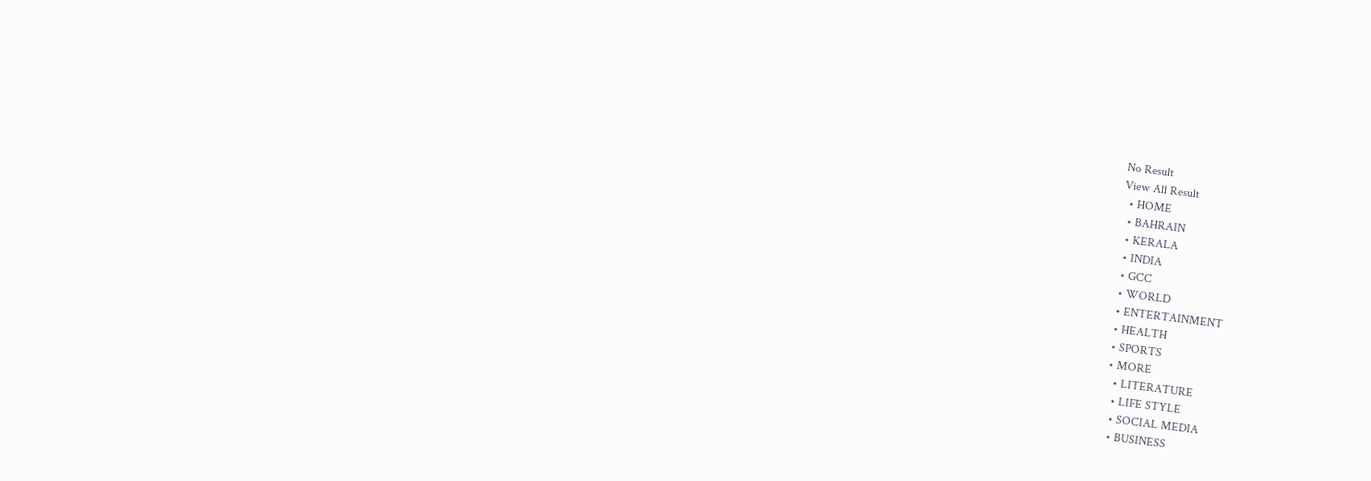No Result
View All Result
  • HOME
  • BAHRAIN
  • KERALA
  • INDIA
  • GCC
  • WORLD
  • ENTERTAINMENT
  • HEALTH
  • SPORTS
  • MORE
    • LITERATURE
    • LIFE STYLE
    • SOCIAL MEDIA
    • BUSINESS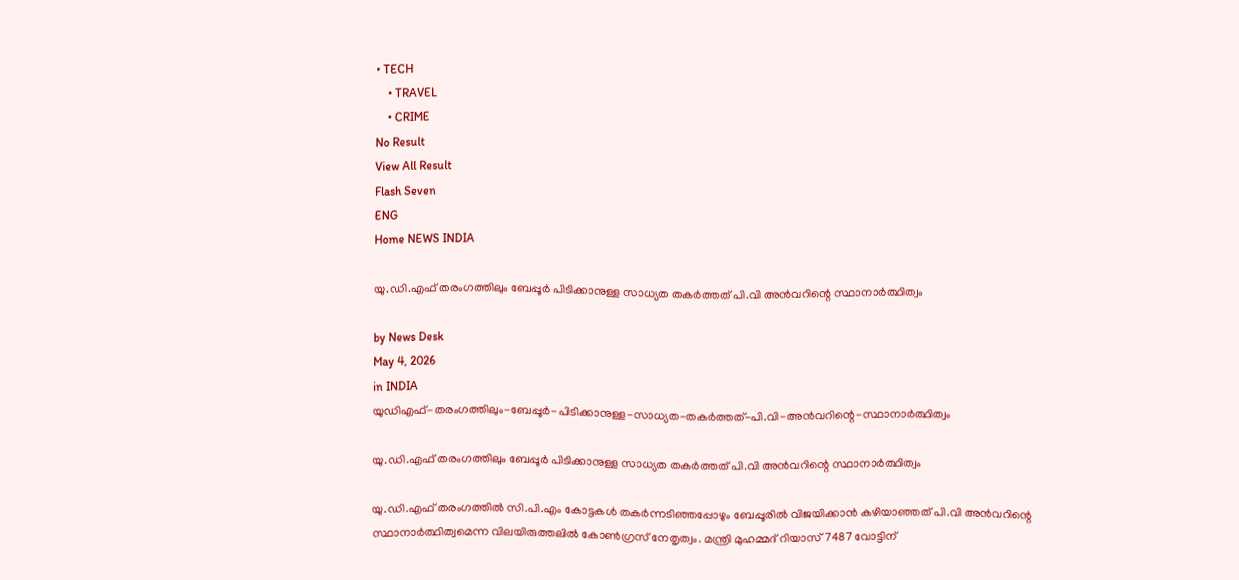• TECH
    • TRAVEL
    • CRIME
No Result
View All Result
Flash Seven
ENG
Home NEWS INDIA

യു.ഡി.എഫ് തരംഗത്തിലും ബേപ്പൂര്‍ പിടിക്കാനുള്ള സാധ്യത തകര്‍ത്തത് പി.വി അന്‍വറിന്റെ സ്ഥാനാര്‍ത്ഥിത്വം

by News Desk
May 4, 2026
in INDIA
യുഡിഎഫ്-തരംഗത്തിലും-ബേപ്പൂര്‍-പിടിക്കാനുള്ള-സാധ്യത-തകര്‍ത്തത്-പി.വി-അന്‍വറിന്റെ-സ്ഥാനാര്‍ത്ഥിത്വം

യു.ഡി.എഫ് തരംഗത്തിലും ബേപ്പൂര്‍ പിടിക്കാനുള്ള സാധ്യത തകര്‍ത്തത് പി.വി അന്‍വറിന്റെ സ്ഥാനാര്‍ത്ഥിത്വം

യു.ഡി.എഫ് തരംഗത്തില്‍ സി.പി.എം കോട്ടകള്‍ തകര്‍ന്നടിഞ്ഞപ്പോഴും ബേപ്പൂരില്‍ വിജയിക്കാന്‍ കഴിയാഞ്ഞത് പി.വി അന്‍വറിന്റെ സ്ഥാനാര്‍ത്ഥിത്വമെന്ന വിലയിരുത്തലില്‍ കോണ്‍ഗ്രസ് നേതൃത്വം. മന്ത്രി മുഹമ്മദ് റിയാസ് 7487 വോട്ടിന്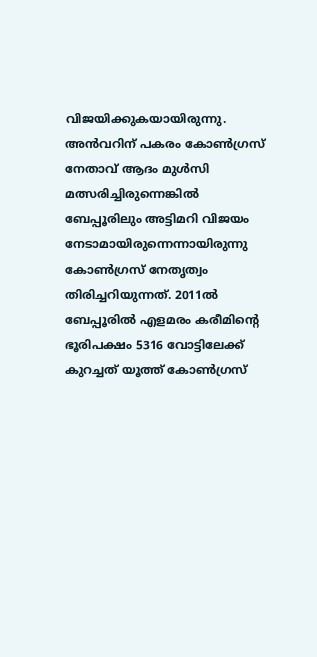വിജയിക്കുകയായിരുന്നു. അന്‍വറിന് പകരം കോണ്‍ഗ്രസ് നേതാവ് ആദം മുള്‍സി മത്സരിച്ചിരുന്നെങ്കില്‍ ബേപ്പൂരിലും അട്ടിമറി വിജയം നേടാമായിരുന്നെന്നായിരുന്നു കോണ്‍ഗ്രസ് നേതൃത്വം തിരിച്ചറിയുന്നത്. 2011ല്‍ ബേപ്പൂരില്‍ എളമരം കരീമിന്റെ ഭൂരിപക്ഷം 5316 വോട്ടിലേക്ക് കുറച്ചത് യൂത്ത് കോണ്‍ഗ്രസ്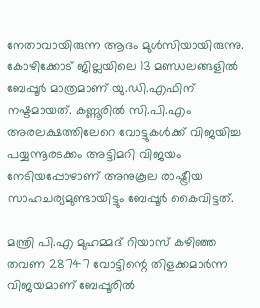നേതാവായിരുന്ന ആദം മുള്‍സിയായിരുന്നു. കോഴിക്കോട് ജില്ലയിലെ 13 മണ്ഡലങ്ങളില്‍ ബേപ്പൂര്‍ മാത്രമാണ് യു.ഡി.എഫിന് നഷ്ടമായത്. കണ്ണൂരില്‍ സി.പി.എം അരലക്ഷത്തിലേറെ വോട്ടുകള്‍ക്ക് വിജയിച്ച പയ്യന്നൂരടക്കം അട്ടിമറി വിജയം നേടിയപ്പോഴാണ് അനുകൂല രാഷ്ട്രീയ സാഹചര്യമുണ്ടായിട്ടും ബേപ്പൂര്‍ കൈവിട്ടത്.

മന്ത്രി പി.എ മുഹമ്മദ് റിയാസ് കഴിഞ്ഞ തവണ 28747 വോട്ടിന്റെ തിളക്കമാര്‍ന്ന വിജയമാണ് ബേപ്പൂരില്‍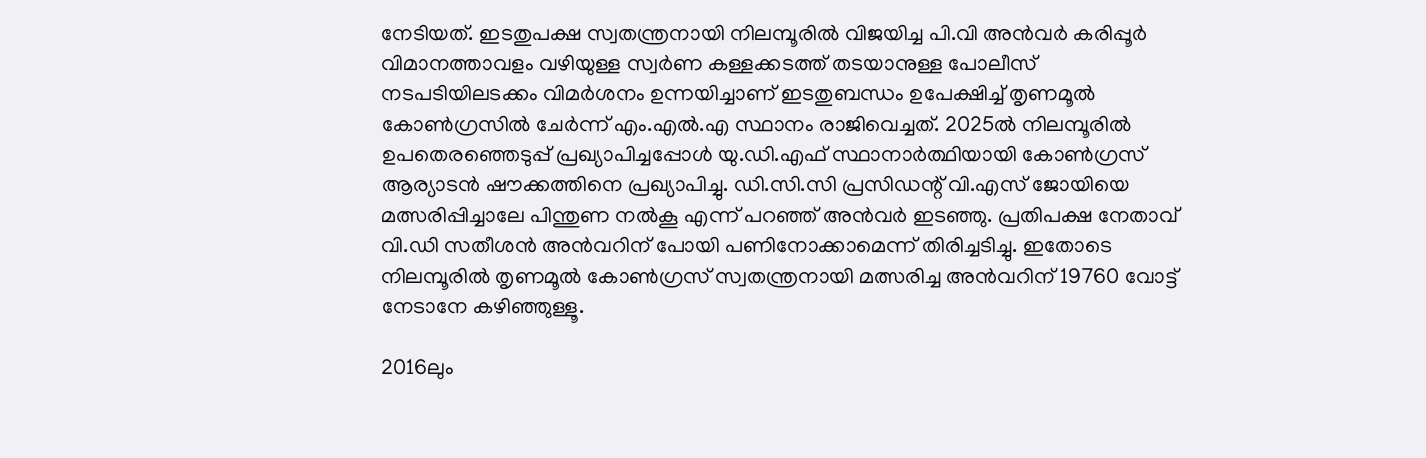നേടിയത്. ഇടതുപക്ഷ സ്വതന്ത്രനായി നിലമ്പൂരില്‍ വിജയിച്ച പി.വി അന്‍വര്‍ കരിപ്പൂര്‍ വിമാനത്താവളം വഴിയുള്ള സ്വര്‍ണ കള്ളക്കടത്ത് തടയാനുള്ള പോലീസ് നടപടിയിലടക്കം വിമര്‍ശനം ഉന്നയിച്ചാണ് ഇടതുബന്ധം ഉപേക്ഷിച്ച് തൃണമൂല്‍ കോണ്‍ഗ്രസില്‍ ചേര്‍ന്ന് എം.എല്‍.എ സ്ഥാനം രാജിവെച്ചത്. 2025ല്‍ നിലമ്പൂരില്‍ ഉപതെരഞ്ഞെടുപ്പ് പ്രഖ്യാപിച്ചപ്പോള്‍ യു.ഡി.എഫ് സ്ഥാനാര്‍ത്ഥിയായി കോണ്‍ഗ്രസ് ആര്യാടന്‍ ഷൗക്കത്തിനെ പ്രഖ്യാപിച്ചു. ഡി.സി.സി പ്രസിഡന്റ് വി.എസ് ജോയിയെ മത്സരിപ്പിച്ചാലേ പിന്തുണ നല്‍കൂ എന്ന് പറഞ്ഞ് അന്‍വര്‍ ഇടഞ്ഞു. പ്രതിപക്ഷ നേതാവ് വി.ഡി സതീശന്‍ അന്‍വറിന് പോയി പണിനോക്കാമെന്ന് തിരിച്ചടിച്ചു. ഇതോടെ നിലമ്പൂരില്‍ തൃണമൂല്‍ കോണ്‍ഗ്രസ് സ്വതന്ത്രനായി മത്സരിച്ച അന്‍വറിന് 19760 വോട്ട് നേടാനേ കഴിഞ്ഞുള്ളൂ.

2016ലും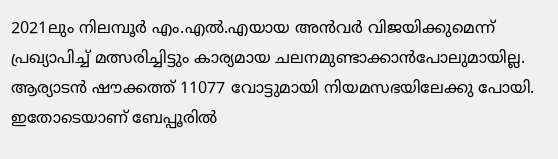2021ലും നിലമ്പൂര്‍ എം.എല്‍.എയായ അന്‍വര്‍ വിജയിക്കുമെന്ന് പ്രഖ്യാപിച്ച് മത്സരിച്ചിട്ടും കാര്യമായ ചലനമുണ്ടാക്കാന്‍പോലുമായില്ല. ആര്യാടന്‍ ഷൗക്കത്ത് 11077 വോട്ടുമായി നിയമസഭയിലേക്കു പോയി. ഇതോടെയാണ് ബേപ്പൂരില്‍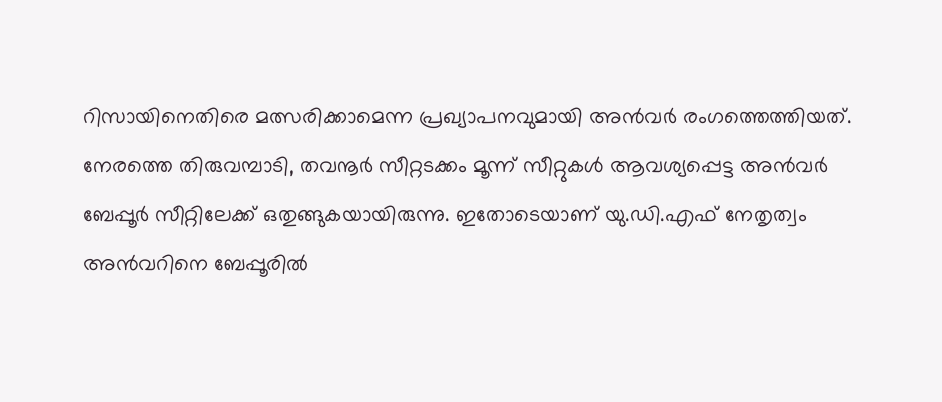റിസായിനെതിരെ മത്സരിക്കാമെന്ന പ്രഖ്യാപനവുമായി അന്‍വര്‍ രംഗത്തെത്തിയത്. നേരത്തെ തിരുവമ്പാടി, തവനൂര്‍ സീറ്റടക്കം മൂന്ന് സീറ്റുകള്‍ ആവശ്യപ്പെട്ട അന്‍വര്‍ ബേപ്പൂര്‍ സീറ്റിലേക്ക് ഒതുങ്ങുകയായിരുന്നു. ഇതോടെയാണ് യു.ഡി.എഫ് നേതൃത്വം അന്‍വറിനെ ബേപ്പൂരില്‍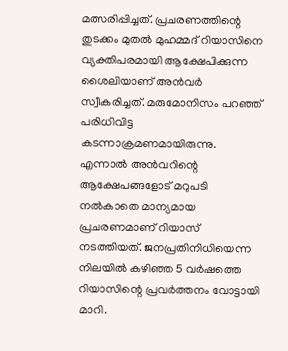മത്സരിപ്പിച്ചത്. പ്രചരണത്തിന്റെ തുടക്കം മുതല്‍ മുഹമ്മദ് റിയാസിനെ വ്യക്തിപരമായി ആക്ഷേപിക്കുന്ന ശൈലിയാണ് അന്‍വര്‍ സ്വീകരിച്ചത്. മരുമോനിസം പറഞ്ഞ് പരിധിവിട്ട കടന്നാക്രമണമായിരുന്നു. എന്നാല്‍ അന്‍വറിന്റെ ആക്ഷേപങ്ങളോട് മറുപടി നല്‍കാതെ മാന്യമായ പ്രചരണമാണ് റിയാസ് നടത്തിയത്. ജനപ്രതിനിധിയെന്ന നിലയില്‍ കഴിഞ്ഞ 5 വര്‍ഷത്തെ റിയാസിന്റെ പ്രവര്‍ത്തനം വോട്ടായി മാറി.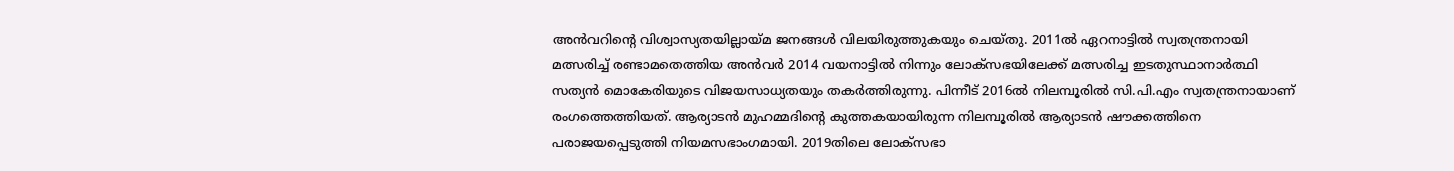അന്‍വറിന്റെ വിശ്വാസ്യതയില്ലായ്മ ജനങ്ങള്‍ വിലയിരുത്തുകയും ചെയ്തു. 2011ല്‍ ഏറനാട്ടില്‍ സ്വതന്ത്രനായി മത്സരിച്ച് രണ്ടാമതെത്തിയ അന്‍വര്‍ 2014 വയനാട്ടില്‍ നിന്നും ലോക്‌സഭയിലേക്ക് മത്സരിച്ച ഇടതുസ്ഥാനാര്‍ത്ഥി സത്യന്‍ മൊകേരിയുടെ വിജയസാധ്യതയും തകര്‍ത്തിരുന്നു. പിന്നീട് 2016ല്‍ നിലമ്പൂരില്‍ സി.പി.എം സ്വതന്ത്രനായാണ് രംഗത്തെത്തിയത്. ആര്യാടന്‍ മുഹമ്മദിന്റെ കുത്തകയായിരുന്ന നിലമ്പൂരില്‍ ആര്യാടന്‍ ഷൗക്കത്തിനെ പരാജയപ്പെടുത്തി നിയമസഭാംഗമായി. 2019തിലെ ലോക്‌സഭാ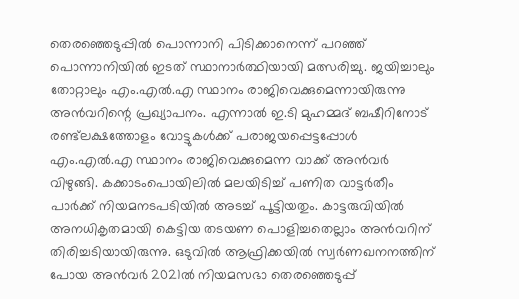തെരഞ്ഞെടുപ്പില്‍ പൊന്നാനി പിടിക്കാനെന്ന് പറഞ്ഞ് പൊന്നാനിയില്‍ ഇടത് സ്ഥാനാര്‍ത്ഥിയായി മത്സരിച്ചു. ജയിച്ചാലും തോറ്റാലും എം.എല്‍.എ സ്ഥാനം രാജിവെക്കുമെന്നായിരുന്നു അന്‍വറിന്റെ പ്രഖ്യാപനം. എന്നാല്‍ ഇ.ടി മുഹമ്മദ് ബഷീറിനോട് രണ്ട്‌ലക്ഷത്തോളം വോട്ടുകള്‍ക്ക് പരാജയപ്പെട്ടപ്പോള്‍ എം.എല്‍.എ സ്ഥാനം രാജിവെക്കുമെന്ന വാക്ക് അന്‍വര്‍ വിഴുങ്ങി. കക്കാടംപൊയിലില്‍ മലയിടിച്ച് പണിത വാട്ടര്‍തീം പാര്‍ക്ക് നിയമനടപടിയില്‍ അടച്ച് പൂട്ടിയതും. കാട്ടരുവിയില്‍ അനധികൃതമായി കെട്ടിയ തടയണ പൊളിച്ചതെല്ലാം അന്‍വറിന് തിരിച്ചടിയായിരുന്നു. ഒടുവില്‍ ആഫ്രിക്കയില്‍ സ്വര്‍ണഖനനത്തിന് പോയ അന്‍വര്‍ 2021ല്‍ നിയമസഭാ തെരഞ്ഞെടുപ്പ്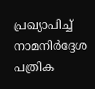പ്രഖ്യാപിച്ച് നാമനിര്‍ദ്ദേശ പത്രിക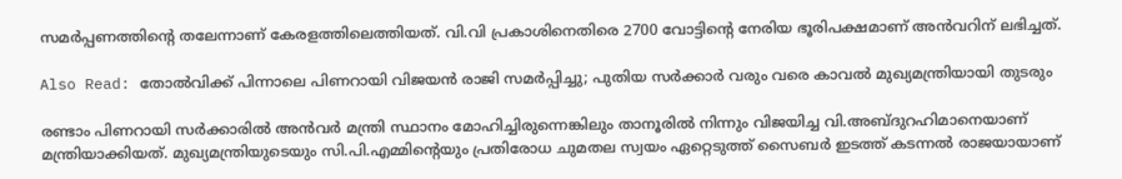സമര്‍പ്പണത്തിന്റെ തലേന്നാണ് കേരളത്തിലെത്തിയത്. വി.വി പ്രകാശിനെതിരെ 2700 വോട്ടിന്റെ നേരിയ ഭൂരിപക്ഷമാണ് അന്‍വറിന് ലഭിച്ചത്.

Also Read: തോൽവിക്ക് പിന്നാലെ പിണറായി വിജയൻ രാജി സമർപ്പിച്ചു; പുതിയ സർക്കാർ വരും വരെ കാവൽ മുഖ്യമന്ത്രിയായി തുടരും

രണ്ടാം പിണറായി സര്‍ക്കാരില്‍ അന്‍വര്‍ മന്ത്രി സ്ഥാനം മോഹിച്ചിരുന്നെങ്കിലും താനൂരില്‍ നിന്നും വിജയിച്ച വി.അബ്ദുറഹിമാനെയാണ് മന്ത്രിയാക്കിയത്. മുഖ്യമന്ത്രിയുടെയും സി.പി.എമ്മിന്റെയും പ്രതിരോധ ചുമതല സ്വയം ഏറ്റെടുത്ത് സൈബര്‍ ഇടത്ത് കടന്നല്‍ രാജയായാണ്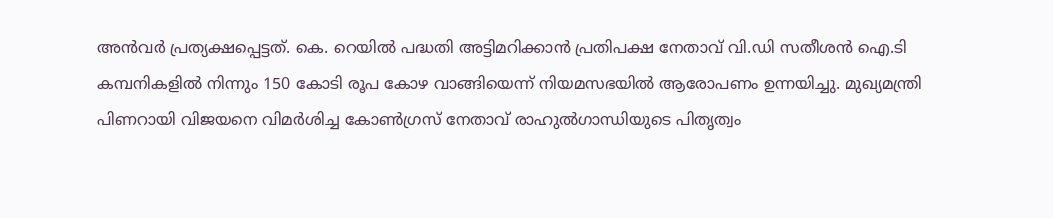അന്‍വര്‍ പ്രത്യക്ഷപ്പെട്ടത്. കെ. റെയില്‍ പദ്ധതി അട്ടിമറിക്കാന്‍ പ്രതിപക്ഷ നേതാവ് വി.ഡി സതീശന്‍ ഐ.ടി കമ്പനികളില്‍ നിന്നും 150 കോടി രൂപ കോഴ വാങ്ങിയെന്ന് നിയമസഭയില്‍ ആരോപണം ഉന്നയിച്ചു. മുഖ്യമന്ത്രി പിണറായി വിജയനെ വിമര്‍ശിച്ച കോണ്‍ഗ്രസ് നേതാവ് രാഹുല്‍ഗാന്ധിയുടെ പിതൃത്വം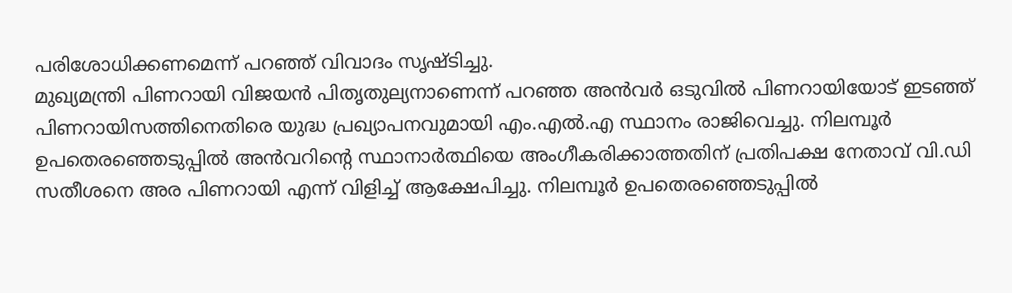പരിശോധിക്കണമെന്ന് പറഞ്ഞ് വിവാദം സൃഷ്ടിച്ചു.
മുഖ്യമന്ത്രി പിണറായി വിജയന്‍ പിതൃതുല്യനാണെന്ന് പറഞ്ഞ അന്‍വര്‍ ഒടുവില്‍ പിണറായിയോട് ഇടഞ്ഞ് പിണറായിസത്തിനെതിരെ യുദ്ധ പ്രഖ്യാപനവുമായി എം.എല്‍.എ സ്ഥാനം രാജിവെച്ചു. നിലമ്പൂര്‍ ഉപതെരഞ്ഞെടുപ്പില്‍ അന്‍വറിന്റെ സ്ഥാനാര്‍ത്ഥിയെ അംഗീകരിക്കാത്തതിന് പ്രതിപക്ഷ നേതാവ് വി.ഡി സതീശനെ അര പിണറായി എന്ന് വിളിച്ച് ആക്ഷേപിച്ചു. നിലമ്പൂര്‍ ഉപതെരഞ്ഞെടുപ്പില്‍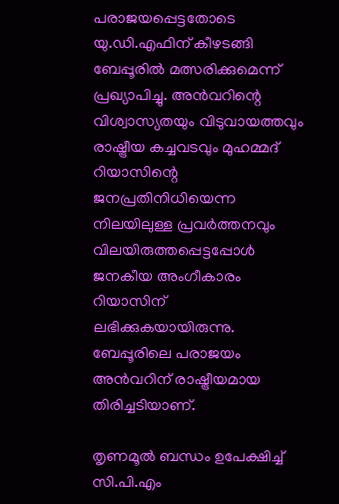പരാജയപ്പെട്ടതോടെ യു.ഡി.എഫിന് കീഴടങ്ങി ബേപ്പൂരില്‍ മത്സരിക്കുമെന്ന് പ്രഖ്യാപിച്ചു. അന്‍വറിന്റെ വിശ്വാസ്യതയും വിടുവായത്തവും രാഷ്ട്രീയ കച്ചവടവും മുഹമ്മദ് റിയാസിന്റെ ജനപ്രതിനിധിയെന്ന നിലയിലുള്ള പ്രവര്‍ത്തനവും വിലയിരുത്തപ്പെട്ടപ്പോള്‍ ജനകീയ അംഗീകാരം റിയാസിന് ലഭിക്കുകയായിരുന്നു. ബേപ്പൂരിലെ പരാജയം അന്‍വറിന് രാഷ്ട്രീയമായ തിരിച്ചടിയാണ്.

തൃണമൂല്‍ ബന്ധം ഉപേക്ഷിച്ച് സി.പി.എം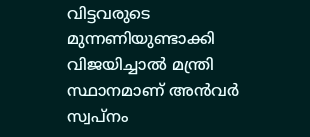വിട്ടവരുടെ മുന്നണിയുണ്ടാക്കി വിജയിച്ചാല്‍ മന്ത്രി സ്ഥാനമാണ് അന്‍വര്‍ സ്വപ്‌നം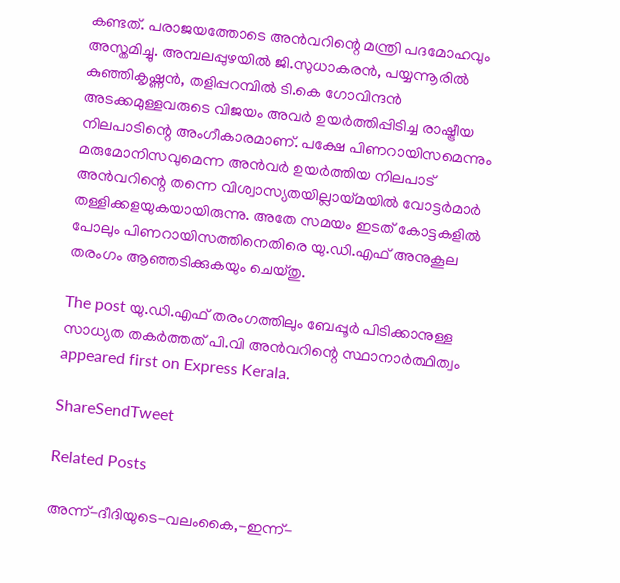കണ്ടത്. പരാജയത്തോടെ അന്‍വറിന്റെ മന്ത്രി പദമോഹവും അസ്തമിച്ചു. അമ്പലപ്പുഴയില്‍ ജി.സുധാകരന്‍, പയ്യന്നൂരില്‍ കുഞ്ഞികൃഷ്ണന്‍, തളിപ്പറമ്പില്‍ ടി.കെ ഗോവിന്ദന്‍ അടക്കമുള്ളവരുടെ വിജയം അവര്‍ ഉയര്‍ത്തിപ്പിടിച്ച രാഷ്ട്രീയ നിലപാടിന്റെ അംഗീകാരമാണ്. പക്ഷേ പിണറായിസമെന്നും മരുമോനിസവുമെന്ന അന്‍വര്‍ ഉയര്‍ത്തിയ നിലപാട് അന്‍വറിന്റെ തന്നെ വിശ്വാസ്യതയില്ലായ്മയില്‍ വോട്ടര്‍മാര്‍ തള്ളിക്കളയുകയായിരുന്നു. അതേ സമയം ഇടത് കോട്ടകളില്‍ പോലും പിണറായിസത്തിനെതിരെ യു.ഡി.എഫ് അനുകൂല തരംഗം ആഞ്ഞടിക്കുകയും ചെയ്തു.

The post യു.ഡി.എഫ് തരംഗത്തിലും ബേപ്പൂര്‍ പിടിക്കാനുള്ള സാധ്യത തകര്‍ത്തത് പി.വി അന്‍വറിന്റെ സ്ഥാനാര്‍ത്ഥിത്വം appeared first on Express Kerala.

ShareSendTweet

Related Posts

അന്ന്-ദീദിയുടെ-വലംകൈ,-ഇന്ന്-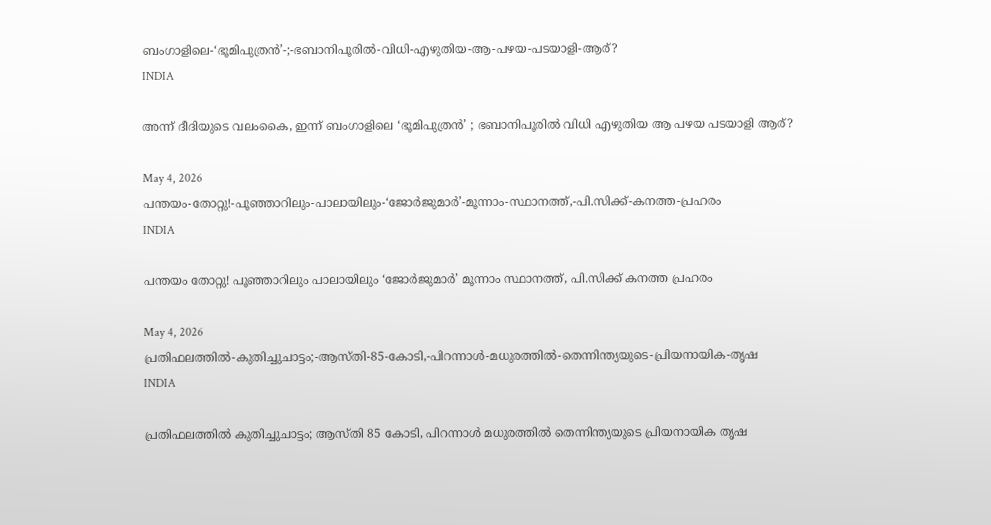ബംഗാളിലെ-‘ഭൂമിപുത്രൻ’-;-ഭബാനിപൂരിൽ-വിധി-എഴുതിയ-ആ-പഴയ-പടയാളി-ആര്?
INDIA

അന്ന് ദീദിയുടെ വലംകൈ, ഇന്ന് ബംഗാളിലെ ‘ഭൂമിപുത്രൻ’ ; ഭബാനിപൂരിൽ വിധി എഴുതിയ ആ പഴയ പടയാളി ആര്?

May 4, 2026
പന്തയം-തോറ്റു!-പൂഞ്ഞാറിലും-പാലായിലും-‘ജോർജുമാർ’-മൂന്നാം-സ്ഥാനത്ത്,-പി.സിക്ക്-കനത്ത-പ്രഹരം
INDIA

പന്തയം തോറ്റു! പൂഞ്ഞാറിലും പാലായിലും ‘ജോർജുമാർ’ മൂന്നാം സ്ഥാനത്ത്, പി.സിക്ക് കനത്ത പ്രഹരം

May 4, 2026
പ്രതിഫലത്തിൽ-കുതിച്ചുചാട്ടം;-ആസ്തി-85-കോടി,-പിറന്നാൾ-മധുരത്തിൽ-തെന്നിന്ത്യയുടെ-പ്രിയനായിക-തൃഷ
INDIA

പ്രതിഫലത്തിൽ കുതിച്ചുചാട്ടം; ആസ്തി 85 കോടി, പിറന്നാൾ മധുരത്തിൽ തെന്നിന്ത്യയുടെ പ്രിയനായിക തൃഷ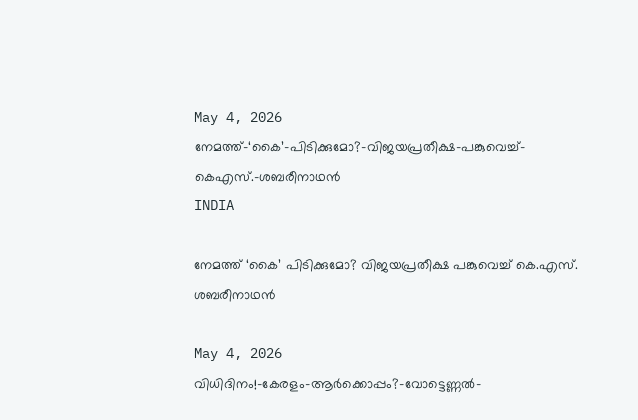May 4, 2026
നേമത്ത്-‘കൈ’-പിടിക്കുമോ?-വിജയപ്രതീക്ഷ-പങ്കുവെച്ച്-കെഎസ്.-ശബരീനാഥൻ
INDIA

നേമത്ത് ‘കൈ’ പിടിക്കുമോ? വിജയപ്രതീക്ഷ പങ്കുവെച്ച് കെ.എസ്. ശബരീനാഥൻ

May 4, 2026
വിധിദിനം!-കേരളം-ആർക്കൊപ്പം?-വോട്ടെണ്ണൽ-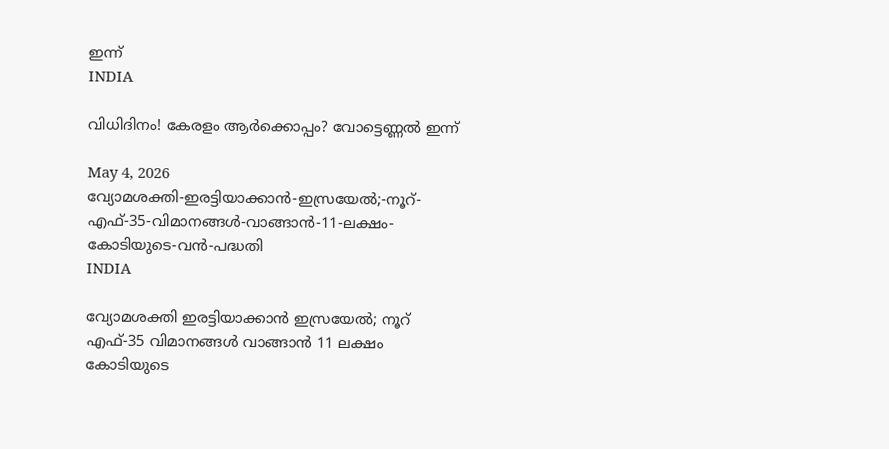ഇന്ന്
INDIA

വിധിദിനം! കേരളം ആർക്കൊപ്പം? വോട്ടെണ്ണൽ ഇന്ന്

May 4, 2026
വ്യോമശക്തി-ഇരട്ടിയാക്കാൻ-ഇസ്രയേൽ;-നൂറ്-എഫ്-35-വിമാനങ്ങൾ-വാങ്ങാൻ-11-ലക്ഷം-കോടിയുടെ-വൻ-പദ്ധതി
INDIA

വ്യോമശക്തി ഇരട്ടിയാക്കാൻ ഇസ്രയേൽ; നൂറ് എഫ്-35 വിമാനങ്ങൾ വാങ്ങാൻ 11 ലക്ഷം കോടിയുടെ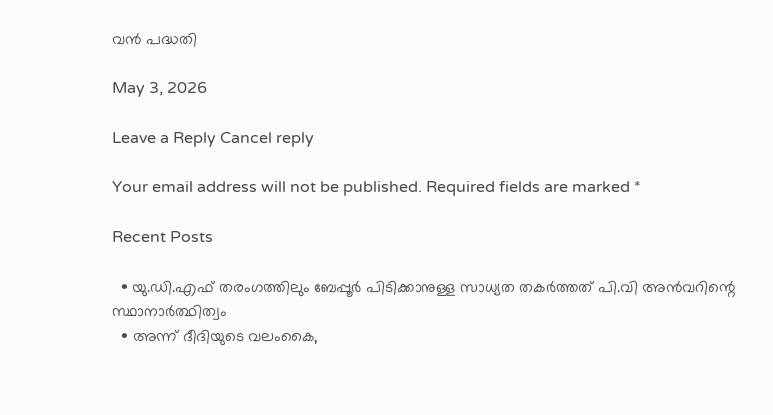വൻ പദ്ധതി

May 3, 2026

Leave a Reply Cancel reply

Your email address will not be published. Required fields are marked *

Recent Posts

  • യു.ഡി.എഫ് തരംഗത്തിലും ബേപ്പൂര്‍ പിടിക്കാനുള്ള സാധ്യത തകര്‍ത്തത് പി.വി അന്‍വറിന്റെ സ്ഥാനാര്‍ത്ഥിത്വം
  • അന്ന് ദീദിയുടെ വലംകൈ,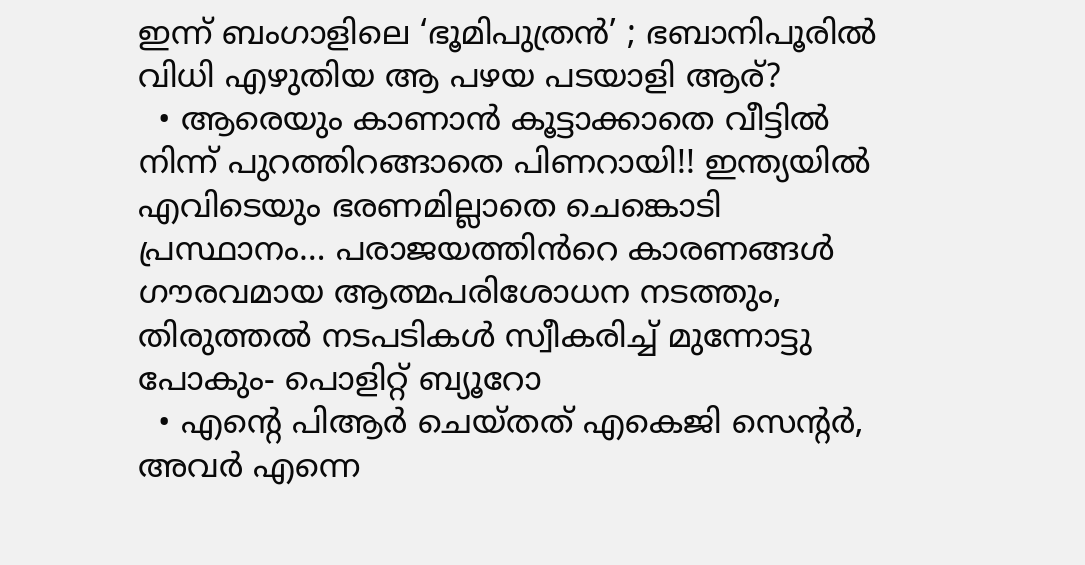ഇന്ന് ബംഗാളിലെ ‘ഭൂമിപുത്രൻ’ ; ഭബാനിപൂരിൽ വിധി എഴുതിയ ആ പഴയ പടയാളി ആര്?
  • ആരെയും കാണാൻ കൂട്ടാക്കാതെ വീട്ടിൽ നിന്ന് പുറത്തിറങ്ങാതെ പിണറായി!! ഇന്ത്യയിൽ എവിടെയും ഭരണമില്ലാതെ ചെങ്കൊടി പ്രസ്ഥാനം… പരാജയത്തിൻറെ കാരണങ്ങൾ ഗൗരവമായ ആത്മപരിശോധന നടത്തും, തിരുത്തൽ നടപടികൾ സ്വീകരിച്ച് മുന്നോട്ടു പോകും- പൊളിറ്റ് ബ്യൂറോ
  • എൻ്റെ പിആർ ചെയ്തത് എകെജി സെൻ്റർ, അവർ എന്നെ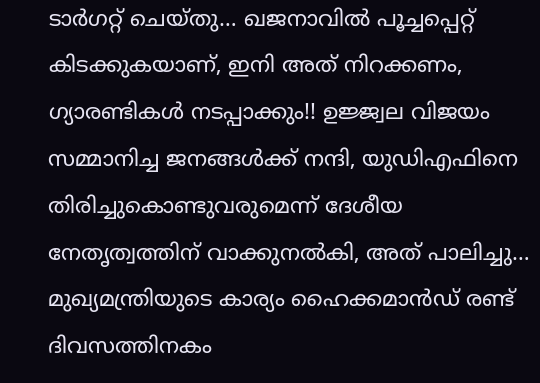ടാർഗറ്റ് ചെയ്തു… ഖജനാവിൽ പൂച്ചപ്പെറ്റ് കിടക്കുകയാണ്, ഇനി അത് നിറക്കണം, ഗ്യാരണ്ടികൾ നടപ്പാക്കും!! ഉജ്ജ്വല വിജയം സമ്മാനിച്ച ജനങ്ങൾക്ക് നന്ദി, യുഡിഎഫിനെ തിരിച്ചുകൊണ്ടുവരുമെന്ന് ദേശീയ നേതൃത്വത്തിന് വാക്കുനൽകി, അത് പാലിച്ചു… മുഖ്യമന്ത്രിയുടെ കാര്യം ഹൈക്കമാൻഡ് രണ്ട് ദിവസത്തിനകം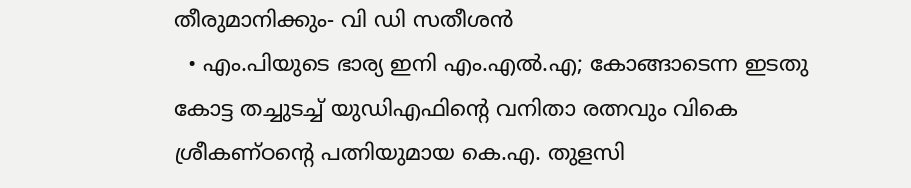തീരുമാനിക്കും- വി ഡി സതീശൻ
  • എം.പിയുടെ ഭാര്യ ഇനി എം.എൽ.എ; കോങ്ങാടെന്ന ഇടതു കോട്ട തച്ചുടച്ച് യുഡിഎഫിന്റെ വനിതാ രത്നവും വികെ ശ്രീകണ്ഠന്റെ പത്നിയുമായ കെ.എ. തുളസി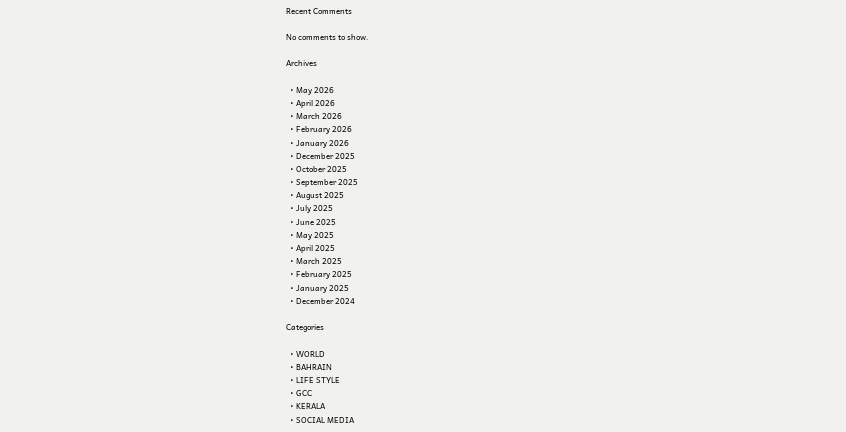Recent Comments

No comments to show.

Archives

  • May 2026
  • April 2026
  • March 2026
  • February 2026
  • January 2026
  • December 2025
  • October 2025
  • September 2025
  • August 2025
  • July 2025
  • June 2025
  • May 2025
  • April 2025
  • March 2025
  • February 2025
  • January 2025
  • December 2024

Categories

  • WORLD
  • BAHRAIN
  • LIFE STYLE
  • GCC
  • KERALA
  • SOCIAL MEDIA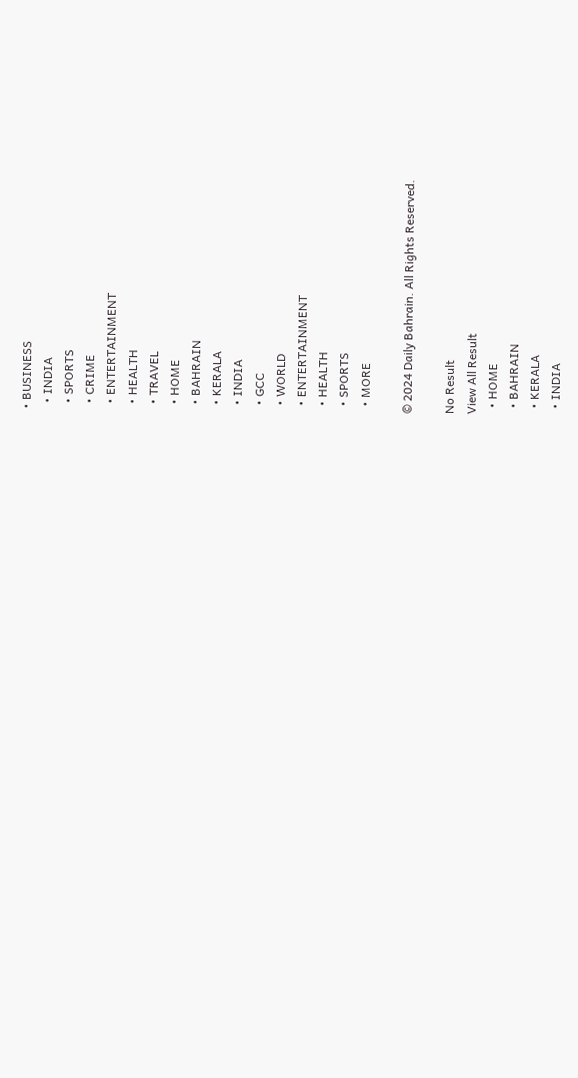• BUSINESS
  • INDIA
  • SPORTS
  • CRIME
  • ENTERTAINMENT
  • HEALTH
  • TRAVEL
  • HOME
  • BAHRAIN
  • KERALA
  • INDIA
  • GCC
  • WORLD
  • ENTERTAINMENT
  • HEALTH
  • SPORTS
  • MORE

© 2024 Daily Bahrain. All Rights Reserved.

No Result
View All Result
  • HOME
  • BAHRAIN
  • KERALA
  • INDIA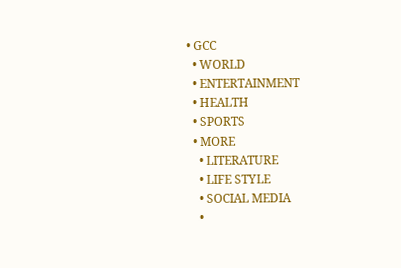• GCC
  • WORLD
  • ENTERTAINMENT
  • HEALTH
  • SPORTS
  • MORE
    • LITERATURE
    • LIFE STYLE
    • SOCIAL MEDIA
    •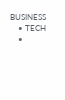BUSINESS
    • TECH
    •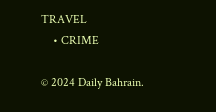TRAVEL
    • CRIME

© 2024 Daily Bahrain.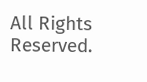All Rights Reserved.